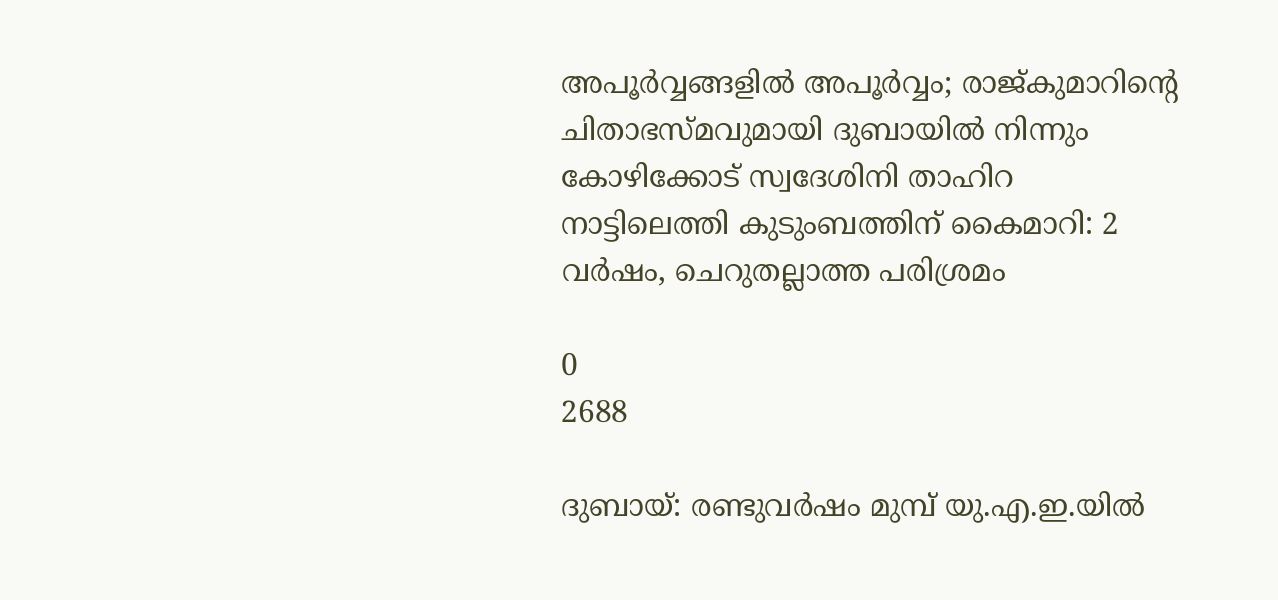അപൂർവ്വങ്ങളിൽ അപൂർവ്വം; രാജ്കുമാറിന്റെ ചിതാഭസ്മവുമായി ദുബായില്‍ നിന്നും കോഴിക്കോട് സ്വദേശിനി താഹിറ നാട്ടിലെത്തി കുടുംബത്തിന് കൈമാറി: 2 വര്‍ഷം, ചെറുതല്ലാത്ത പരിശ്രമം

0
2688

ദുബായ്: രണ്ടുവർഷം മുമ്പ് യു.എ.ഇ.യിൽ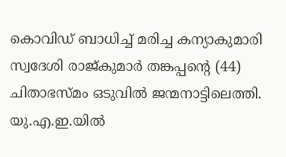കൊവിഡ് ബാധിച്ച് മരിച്ച കന്യാകുമാരി സ്വദേശി രാജ്കുമാർ തങ്കപ്പന്റെ (44) ചിതാഭസ്മം ഒടുവിൽ ജന്മനാട്ടിലെത്തി. യു.എ.ഇ.യിൽ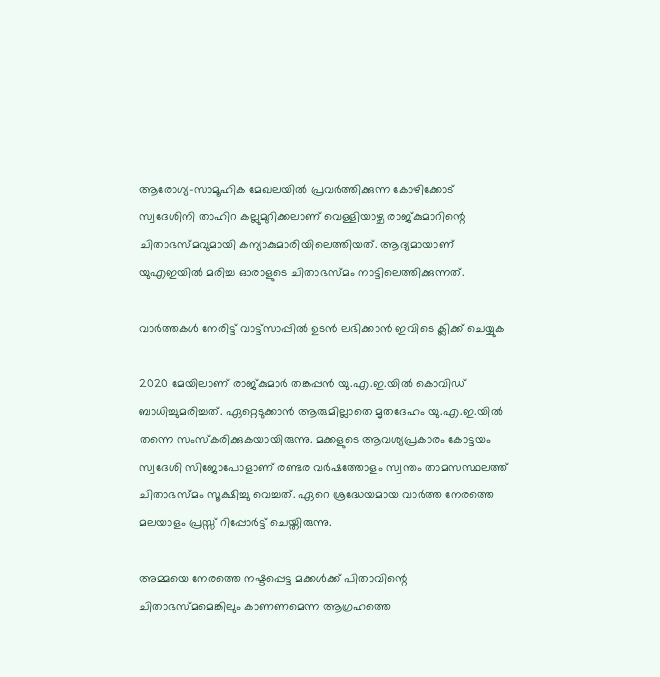ആരോഗ്യ-സാമൂഹിക മേഖലയിൽ പ്രവർത്തിക്കുന്ന കോഴിക്കോട് സ്വദേശിനി താഹിറ കല്ലുമുറിക്കലാണ് വെള്ളിയാഴ്ച രാജ്കുമാറിന്റെ ചിതാഭസ്മവുമായി കന്യാകുമാരിയിലെത്തിയത്. ആദ്യമായാണ് യുഎഇയിൽ മരിച്ച ഓരാളുടെ ചിതാഭസ്മം നാട്ടിലെത്തിക്കുന്നത്.

വാർത്തകൾ നേരിട്ട് വാട്ട്സാപ്പിൽ ഉടൻ ലഭിക്കാൻ ഇവിടെ ക്ലിക്ക് ചെയ്യുക

2020 മേയിലാണ് രാജ്കുമാർ തങ്കപ്പൻ യു.എ.ഇ.യിൽ കൊവിഡ് ബാധിച്ചുമരിച്ചത്. ഏറ്റെടുക്കാൻ ആരുമില്ലാതെ മൃതദേഹം യു.എ.ഇ.യിൽ തന്നെ സംസ്കരിക്കുകയായിരുന്നു. മക്കളുടെ ആവശ്യപ്രകാരം കോട്ടയം സ്വദേശി സിജോപോളാണ് രണ്ടര വർഷത്തോളം സ്വന്തം താമസസ്ഥലത്ത് ചിതാഭസ്മം സൂക്ഷിച്ചു വെച്ചത്. ഏറെ ശ്രദ്ധേയമായ വാർത്ത നേരത്തെ മലയാളം പ്രസ്സ് റിപ്പോർട്ട് ചെയ്തിരുന്നു.

അമ്മയെ നേരത്തെ നഷ്ടപ്പെട്ട മക്കൾക്ക് പിതാവിന്റെ ചിതാഭസ്മമെങ്കിലും കാണണമെന്ന ആഗ്രഹത്തെ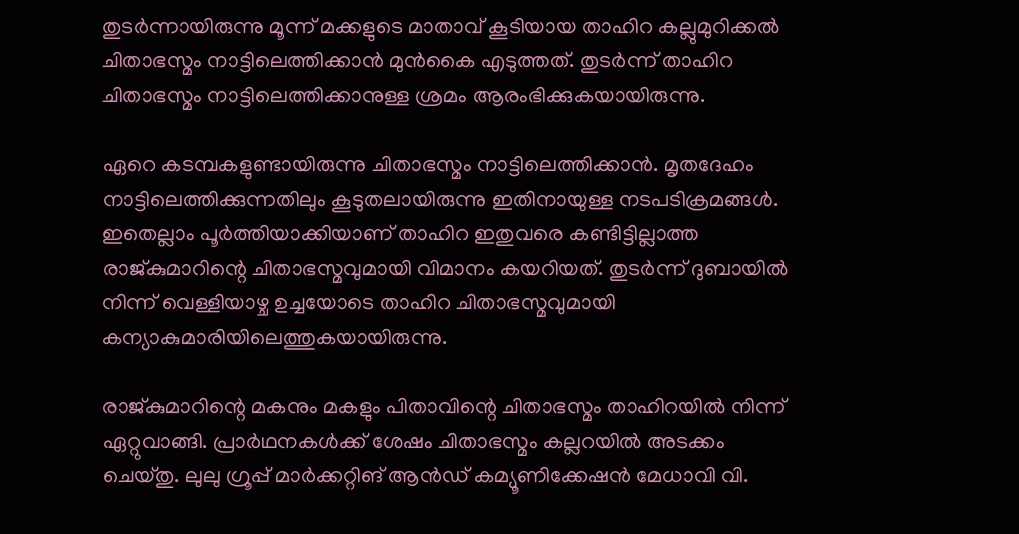തുടർന്നായിരുന്നു മൂന്ന് മക്കളുടെ മാതാവ് കൂടിയായ താഹിറ കല്ലുമുറിക്കൽ ചിതാഭസ്മം നാട്ടിലെത്തിക്കാൻ മുൻകൈ എടുത്തത്. തുടർന്ന് താഹിറ ചിതാഭസ്മം നാട്ടിലെത്തിക്കാനുള്ള ശ്രമം ആരംഭിക്കുകയായിരുന്നു.

ഏറെ കടമ്പകളുണ്ടായിരുന്നു ചിതാഭസ്മം നാട്ടിലെത്തിക്കാൻ. മൃതദേഹം നാട്ടിലെത്തിക്കുന്നതിലും കൂടുതലായിരുന്നു ഇതിനായുള്ള നടപടിക്രമങ്ങൾ. ഇതെല്ലാം പൂർത്തിയാക്കിയാണ് താഹിറ ഇതുവരെ കണ്ടിട്ടില്ലാത്ത രാജ്കുമാറിന്റെ ചിതാഭസ്മവുമായി വിമാനം കയറിയത്. തുടർന്ന് ദുബായിൽ നിന്ന് വെള്ളിയാഴ്ച ഉച്ചയോടെ താഹിറ ചിതാഭസ്മവുമായി കന്യാകുമാരിയിലെത്തുകയായിരുന്നു.

രാജ്കുമാറിന്റെ മകനും മകളും പിതാവിന്റെ ചിതാഭസ്മം താഹിറയിൽ നിന്ന് ഏറ്റുവാങ്ങി. പ്രാർഥനകൾക്ക് ശേഷം ചിതാഭസ്മം കല്ലറയിൽ അടക്കം ചെയ്തു. ലുലു ഗ്രൂപ്പ് മാർക്കറ്റിങ് ആൻഡ് കമ്യൂണിക്കേഷൻ മേധാവി വി.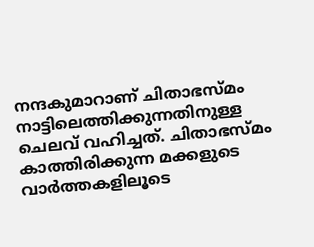നന്ദകുമാറാണ് ചിതാഭസ്മം നാട്ടിലെത്തിക്കുന്നതിനുള്ള ചെലവ് വഹിച്ചത്. ചിതാഭസ്മം കാത്തിരിക്കുന്ന മക്കളുടെ വാർത്തകളിലൂടെ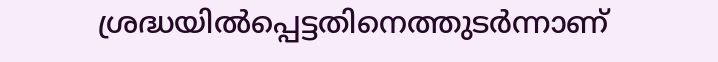ശ്രദ്ധയിൽപ്പെട്ടതിനെത്തുടർന്നാണ്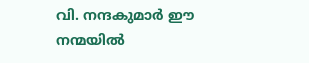വി. നന്ദകുമാർ ഈ നന്മയിൽ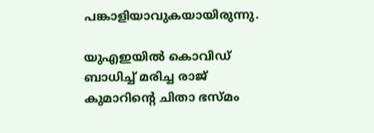പങ്കാളിയാവുകയായിരുന്നു.

യുഎഇയില്‍ കൊവിഡ് ബാധിച്ച് മരിച്ച രാജ് കുമാറിന്റെ ചിതാ ഭസ്മം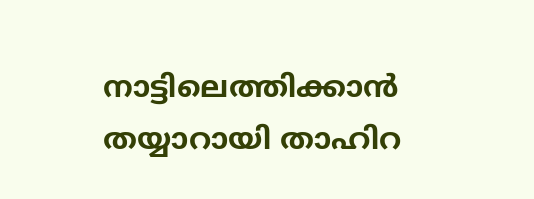നാട്ടിലെത്തിക്കാന്‍ തയ്യാറായി താഹിറ